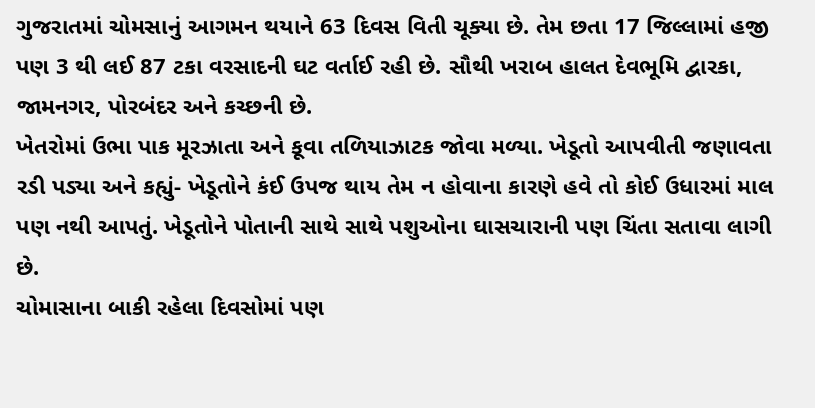ગુજરાતમાં ચોમસાનું આગમન થયાને 63 દિવસ વિતી ચૂક્યા છે. તેમ છતા 17 જિલ્લામાં હજી પણ 3 થી લઈ 87 ટકા વરસાદની ઘટ વર્તાઈ રહી છે. સૌથી ખરાબ હાલત દેવભૂમિ દ્વારકા, જામનગર, પોરબંદર અને કચ્છની છે.
ખેતરોમાં ઉભા પાક મૂરઝાતા અને કૂવા તળિયાઝાટક જોવા મળ્યા. ખેડૂતો આપવીતી જણાવતા રડી પડ્યા અને કહ્યું- ખેડૂતોને કંઈ ઉપજ થાય તેમ ન હોવાના કારણે હવે તો કોઈ ઉધારમાં માલ પણ નથી આપતું. ખેડૂતોને પોતાની સાથે સાથે પશુઓના ઘાસચારાની પણ ચિંતા સતાવા લાગી છે.
ચોમાસાના બાકી રહેલા દિવસોમાં પણ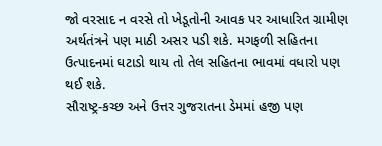જો વરસાદ ન વરસે તો ખેડૂતોની આવક પર આધારિત ગ્રામીણ અર્થતંત્રને પણ માઠી અસર પડી શકે. મગફળી સહિતના ઉત્પાદનમાં ઘટાડો થાય તો તેલ સહિતના ભાવમાં વધારો પણ થઈ શકે.
સૌરાષ્ટ્ર-કચ્છ અને ઉત્તર ગુજરાતના ડેમમાં હજી પણ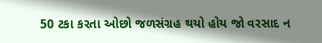50 ટકા કરતા ઓછો જળસંગ્રહ થયો હોય જો વરસાદ ન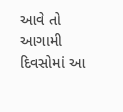આવે તો આગામી દિવસોમાં આ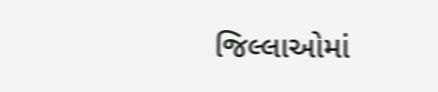જિલ્લાઓમાં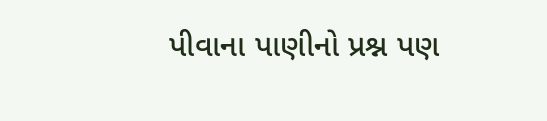પીવાના પાણીનો પ્રશ્ન પણ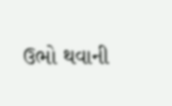ઉભો થવાની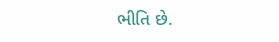ભીતિ છે.